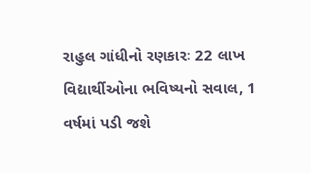રાહુલ ગાંધીનો રણકારઃ 22 લાખ વિદ્યાર્થીઓના ભવિષ્યનો સવાલ, 1 વર્ષમાં પડી જશે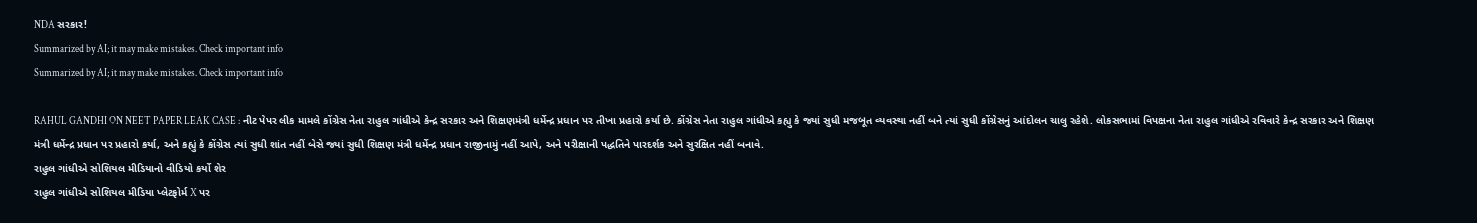NDA સરકાર!
Summarized by AI; it may make mistakes. Check important info
Summarized by AI; it may make mistakes. Check important info

RAHUL GANDHI ON NEET PAPER LEAK CASE : નીટ પેપર લીક મામલે કોંગ્રેસ નેતા રાહુલ ગાંધીએ કેન્દ્ર સરકાર અને શિક્ષણમંત્રી ધર્મેન્દ્ર પ્રધાન પર તીખા પ્રહારો કર્યા છે. કોંગ્રેસ નેતા રાહુલ ગાંધીએ કહ્યુ કે જ્યાં સુધી મજબૂત વ્યવસ્થા નહીં બને ત્યાં સુધી કોંગ્રેસનું આંદોલન ચાલુ રહેશે. લોકસભામાં વિપક્ષના નેતા રાહુલ ગાંધીએ રવિવારે કેન્દ્ર સરકાર અને શિક્ષણ મંત્રી ધર્મેન્દ્ર પ્રધાન પર પ્રહારો કર્યા, અને કહ્યું કે કોંગ્રેસ ત્યાં સુધી શાંત નહીં બેસે જ્યાં સુધી શિક્ષણ મંત્રી ધર્મેન્દ્ર પ્રધાન રાજીનામું નહીં આપે, અને પરીક્ષાની પદ્ધતિને પારદર્શક અને સુરક્ષિત નહીં બનાવે.
રાહુલ ગાંધીએ સોશિયલ મીડિયાનો વીડિયો કર્યો શેર
રાહુલ ગાંધીએ સોશિયલ મીડિયા પ્લેટફોર્મ X પર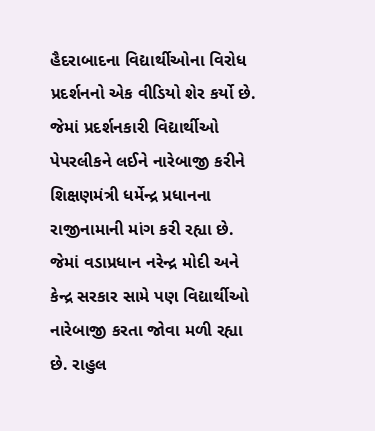હૈદરાબાદના વિદ્યાર્થીઓના વિરોધ પ્રદર્શનનો એક વીડિયો શેર કર્યો છે. જેમાં પ્રદર્શનકારી વિદ્યાર્થીઓ પેપરલીકને લઈને નારેબાજી કરીને શિક્ષણમંત્રી ધર્મેન્દ્ર પ્રધાનના રાજીનામાની માંગ કરી રહ્યા છે. જેમાં વડાપ્રધાન નરેન્દ્ર મોદી અને કેન્દ્ર સરકાર સામે પણ વિદ્યાર્થીઓ નારેબાજી કરતા જોવા મળી રહ્યા છે. રાહુલ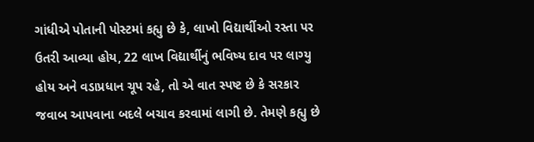ગાંધીએ પોતાની પોસ્ટમાં કહ્યુ છે કે, લાખો વિદ્યાર્થીઓ રસ્તા પર ઉતરી આવ્યા હોય, 22 લાખ વિદ્યાર્થીનું ભવિષ્ય દાવ પર લાગ્યુ હોય અને વડાપ્રધાન ચૂપ રહે, તો એ વાત સ્પષ્ટ છે કે સરકાર જવાબ આપવાના બદલે બચાવ કરવામાં લાગી છે. તેમણે કહ્યુ છે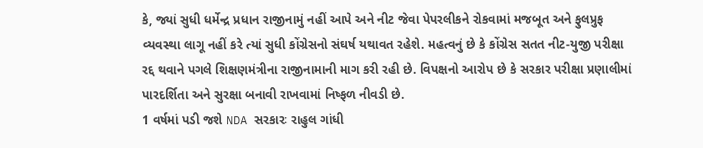કે, જ્યાં સુધી ધર્મેન્દ્ર પ્રધાન રાજીનામું નહીં આપે અને નીટ જેવા પેપરલીકને રોકવામાં મજબૂત અને ફુલપ્રુફ વ્યવસ્થા લાગૂ નહીં કરે ત્યાં સુધી કોંગ્રેસનો સંઘર્ષ યથાવત રહેશે. મહત્વનું છે કે કોંગ્રેસ સતત નીટ-યુજી પરીક્ષા રદ્દ થવાને પગલે શિક્ષણમંત્રીના રાજીનામાની માગ કરી રહી છે. વિપક્ષનો આરોપ છે કે સરકાર પરીક્ષા પ્રણાલીમાં પારદર્શિતા અને સુરક્ષા બનાવી રાખવામાં નિષ્ફળ નીવડી છે.
1 વર્ષમાં પડી જશે NDA સરકારઃ રાહુલ ગાંધી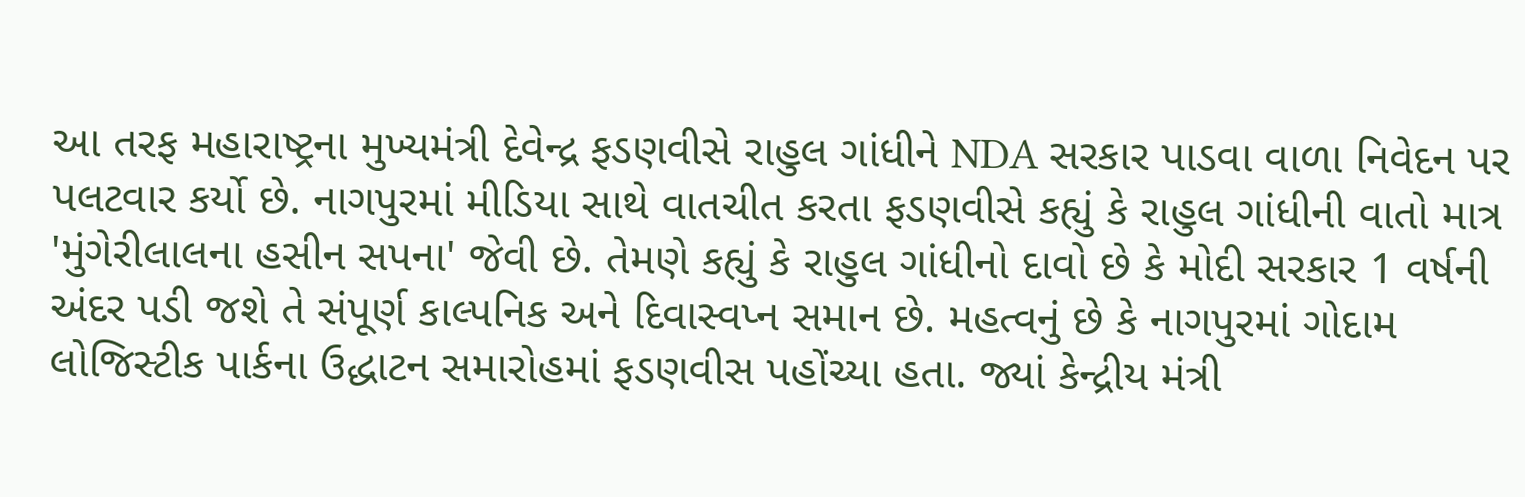આ તરફ મહારાષ્ટ્રના મુખ્યમંત્રી દેવેન્દ્ર ફડણવીસે રાહુલ ગાંધીને NDA સરકાર પાડવા વાળા નિવેદન પર પલટવાર કર્યો છે. નાગપુરમાં મીડિયા સાથે વાતચીત કરતા ફડણવીસે કહ્યું કે રાહુલ ગાંધીની વાતો માત્ર 'મુંગેરીલાલના હસીન સપના' જેવી છે. તેમણે કહ્યું કે રાહુલ ગાંધીનો દાવો છે કે મોદી સરકાર 1 વર્ષની અંદર પડી જશે તે સંપૂર્ણ કાલ્પનિક અને દિવાસ્વપ્ન સમાન છે. મહત્વનું છે કે નાગપુરમાં ગોદામ લોજિસ્ટીક પાર્કના ઉદ્ધાટન સમારોહમાં ફડણવીસ પહોંચ્યા હતા. જ્યાં કેન્દ્રીય મંત્રી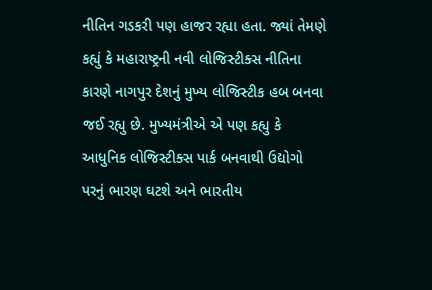નીતિન ગડકરી પણ હાજર રહ્યા હતા. જ્યાં તેમણે કહ્યું કે મહારાષ્ટ્રની નવી લોજિસ્ટીક્સ નીતિના કારણે નાગપુર દેશનું મુખ્ય લોજિસ્ટીક હબ બનવા જઈ રહ્યુ છે. મુખ્યમંત્રીએ એ પણ કહ્યુ કે આધુનિક લોજિસ્ટીક્સ પાર્ક બનવાથી ઉદ્યોગો પરનું ભારણ ઘટશે અને ભારતીય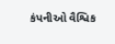કંપનીઓ વૈશ્વિક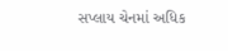સપ્લાય ચેનમાં અધિક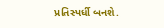પ્રતિસ્પર્ધી બનશે.